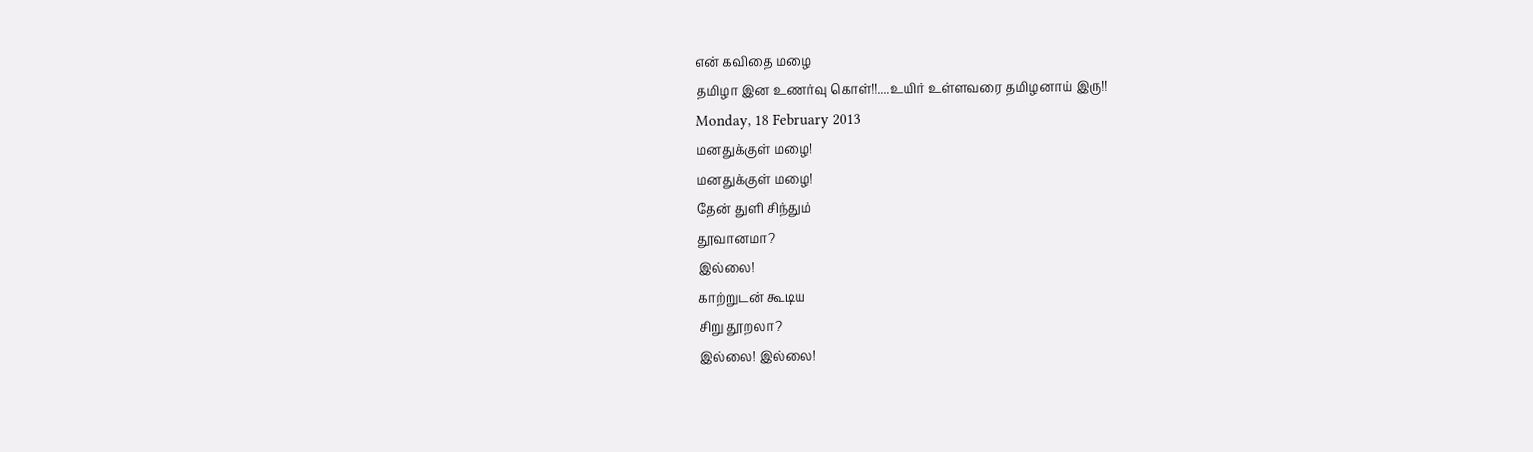என் கவிதை மழை
தமிழா இன உணர்வு கொள்!!....உயிர் உள்ளவரை தமிழனாய் இரு!!
Monday, 18 February 2013
மனதுக்குள் மழை!
மனதுக்குள் மழை!
தேன் துளி சிந்தும்
தூவானமா?
இல்லை!
காற்றுடன் கூடிய
சிறு தூறலா?
இல்லை! இல்லை!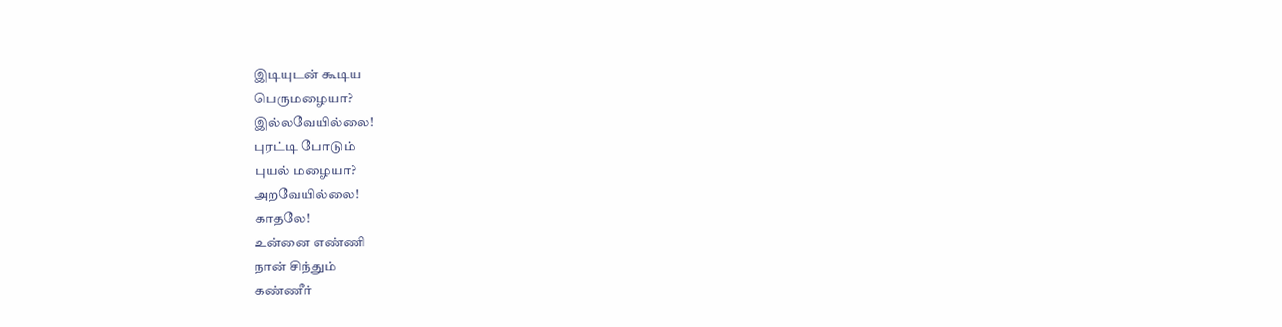இடியுடன் கூடிய
பெருமழையா?
இல்லவேயில்லை!
புரட்டி போடும்
புயல் மழையா?
அறவேயில்லை!
காதலே!
உன்னை எண்ணி
நான் சிந்தும்
கண்ணீர்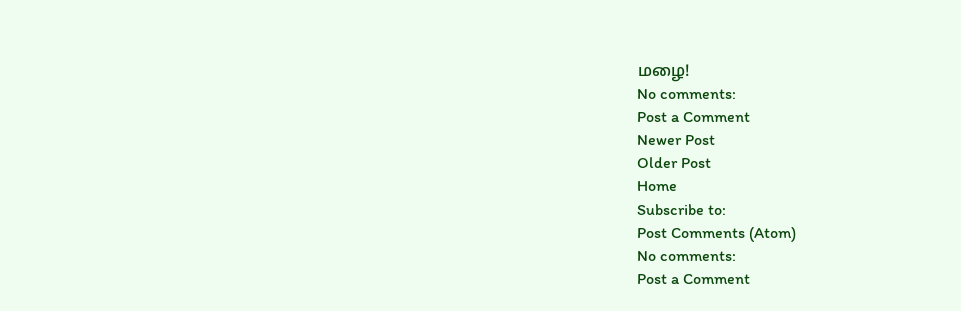மழை!
No comments:
Post a Comment
Newer Post
Older Post
Home
Subscribe to:
Post Comments (Atom)
No comments:
Post a Comment